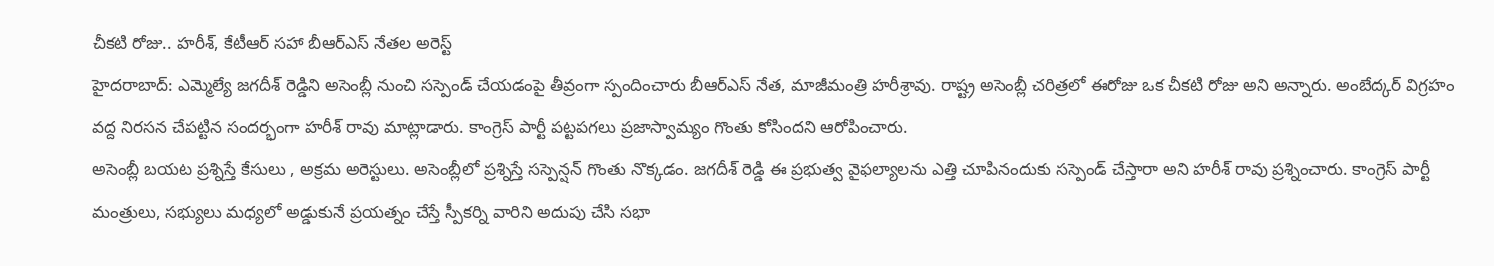చీకటి రోజు.. హరీశ్, కేటీఆర్ సహా బీఆర్ఎస్ నేతల అరెస్ట్
హైదరాబాద్: ఎమ్మెల్యే జగదీశ్ రెడ్డిని అసెంబ్లీ నుంచి సస్పెండ్ చేయడంపై తీవ్రంగా స్పందించారు బీఆర్ఎస్ నేత, మాజీమంత్రి హరీశ్రావు. రాష్ట్ర అసెంబ్లీ చరిత్రలో ఈరోజు ఒక చీకటి రోజు అని అన్నారు. అంబేద్కర్ విగ్రహం వద్ద నిరసన చేపట్టిన సందర్భంగా హరీశ్ రావు మాట్లాడారు. కాంగ్రెస్ పార్టీ పట్టపగలు ప్రజాస్వామ్యం గొంతు కోసిందని ఆరోపించారు.
అసెంబ్లీ బయట ప్రశ్నిస్తే కేసులు , అక్రమ అరెస్టులు. అసెంబ్లీలో ప్రశ్నిస్తే సస్పెన్షన్ గొంతు నొక్కడం. జగదీశ్ రెడ్డి ఈ ప్రభుత్వ వైఫల్యాలను ఎత్తి చూపినందుకు సస్పెండ్ చేస్తారా అని హరీశ్ రావు ప్రశ్నించారు. కాంగ్రెస్ పార్టీ మంత్రులు, సభ్యులు మధ్యలో అడ్డుకునే ప్రయత్నం చేస్తే స్పీకర్ని వారిని అదుపు చేసి సభా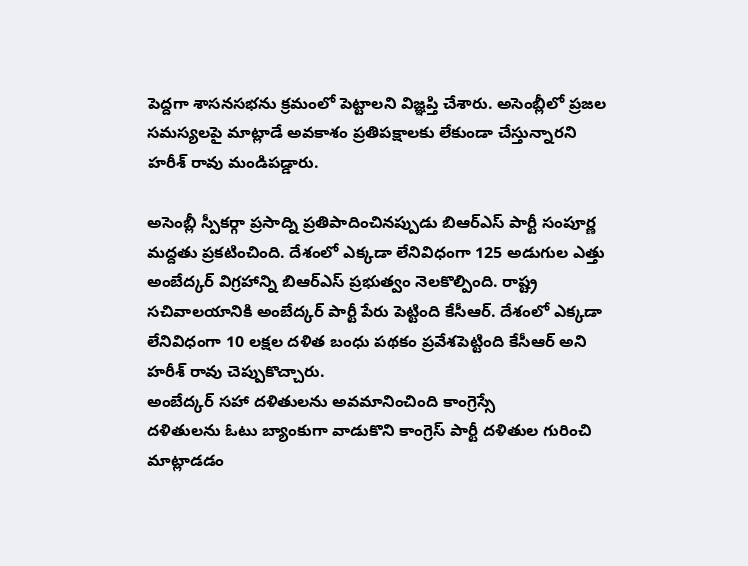పెద్దగా శాసనసభను క్రమంలో పెట్టాలని విజ్ఞప్తి చేశారు. అసెంబ్లీలో ప్రజల సమస్యలపై మాట్లాడే అవకాశం ప్రతిపక్షాలకు లేకుండా చేస్తున్నారని హరీశ్ రావు మండిపడ్డారు.

అసెంబ్లీ స్పీకర్గా ప్రసాద్ని ప్రతిపాదించినప్పుడు బిఆర్ఎస్ పార్టీ సంపూర్ణ మద్దతు ప్రకటించింది. దేశంలో ఎక్కడా లేనివిధంగా 125 అడుగుల ఎత్తు అంబేద్కర్ విగ్రహాన్ని బిఆర్ఎస్ ప్రభుత్వం నెలకొల్పింది. రాష్ట్ర సచివాలయానికి అంబేద్కర్ పార్టీ పేరు పెట్టింది కేసీఆర్. దేశంలో ఎక్కడా లేనివిధంగా 10 లక్షల దళిత బంధు పథకం ప్రవేశపెట్టింది కేసీఆర్ అని హరీశ్ రావు చెప్పుకొచ్చారు.
అంబేద్కర్ సహా దళితులను అవమానించింది కాంగ్రెస్సే
దళితులను ఓటు బ్యాంకుగా వాడుకొని కాంగ్రెస్ పార్టీ దళితుల గురించి మాట్లాడడం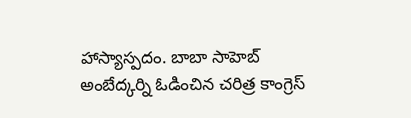హాస్యాస్పదం. బాబా సాహెబ్ అంబేద్కర్ని ఓడించిన చరిత్ర కాంగ్రెస్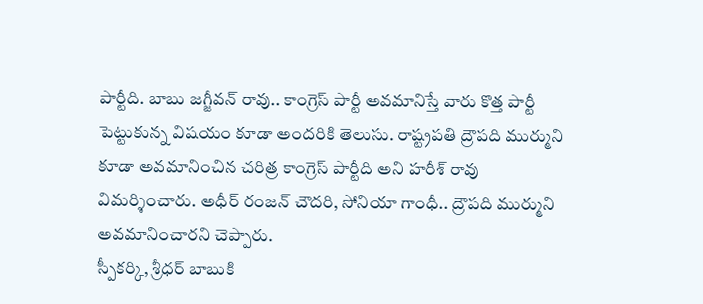పార్టీది. బాబు జగ్జీవన్ రావు.. కాంగ్రెస్ పార్టీ అవమానిస్తే వారు కొత్త పార్టీ పెట్టుకున్న విషయం కూడా అందరికి తెలుసు. రాష్ట్రపతి ద్రౌపది ముర్ముని కూడా అవమానించిన చరిత్ర కాంగ్రెస్ పార్టీది అని హరీశ్ రావు విమర్శించారు. అధీర్ రంజన్ చౌదరి, సోనియా గాంధీ.. ద్రౌపది ముర్ముని అవమానించారని చెప్పారు.
స్పీకర్కి, శ్రీధర్ బాబుకి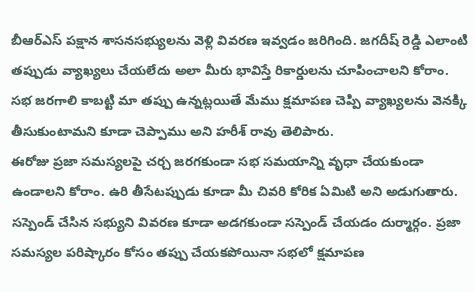బీఆర్ఎస్ పక్షాన శాసనసభ్యులను వెళ్లి వివరణ ఇవ్వడం జరిగింది. జగదీష్ రెడ్డి ఎలాంటి తప్పుడు వ్యాఖ్యలు చేయలేదు అలా మీరు భావిస్తే రికార్డులను చూపించాలని కోరాం. సభ జరగాలి కాబట్టి మా తప్పు ఉన్నట్లయితే మేము క్షమాపణ చెప్పి వ్యాఖ్యలను వెనక్కి తీసుకుంటామని కూడా చెప్పాము అని హరీశ్ రావు తెలిపారు.
ఈరోజు ప్రజా సమస్యలపై చర్చ జరగకుండా సభ సమయాన్ని వృధా చేయకుండా ఉండాలని కోరాం. ఉరి తీసేటప్పుడు కూడా మీ చివరి కోరిక ఏమిటి అని అడుగుతారు. సస్పెండ్ చేసిన సభ్యుని వివరణ కూడా అడగకుండా సస్పెండ్ చేయడం దుర్మార్గం. ప్రజా సమస్యల పరిష్కారం కోసం తప్పు చేయకపోయినా సభలో క్షమాపణ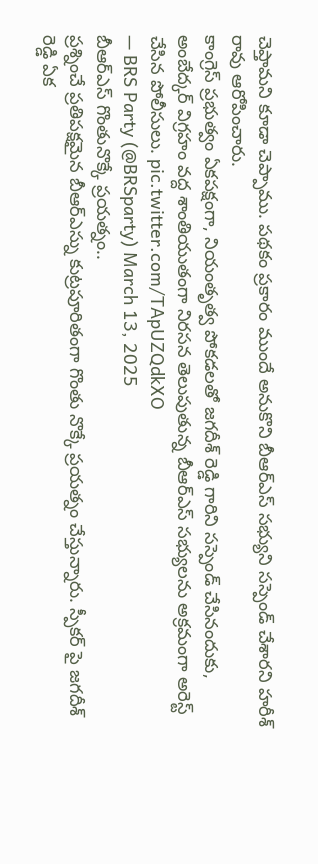చెప్తామని కూడా చెప్పాము. పథకం ప్రకారం ముందే అనుకొని బీఆర్ఎస్ సభ్యుని సస్పెండ్ చేశారని హరీశ్ రావు ఆరోపించారు.
కాంగ్రెస్ ప్రభుత్వం ఏకపక్షంగా, నియంతృత్వ పోకడలతో జగదీశ్ రెడ్డి గారిని సస్పెండ్ చేసినందుకు, అంబేద్కర్ విగ్రహం వద్ద శాంతియుతంగా నిరసన తెలుపుతున్న బీఆర్ఎస్ సభ్యులను అక్రమంగా అరెస్ట్ చేసిన పోలీసులు. pic.twitter.com/TApUZQdkXO
— BRS Party (@BRSparty) March 13, 2025
బీఆర్ఎస్ గొంతునొక్కే ప్రయత్నం..
ప్రశ్నించే ప్రతిపక్షమైన బీఆర్ఎస్ను కుట్రపూరితంగా గొంతు నొక్కే ప్రయత్నం చేస్తున్నారు. స్పీకర్ పై జగదీశ్ రెడ్డి ఏక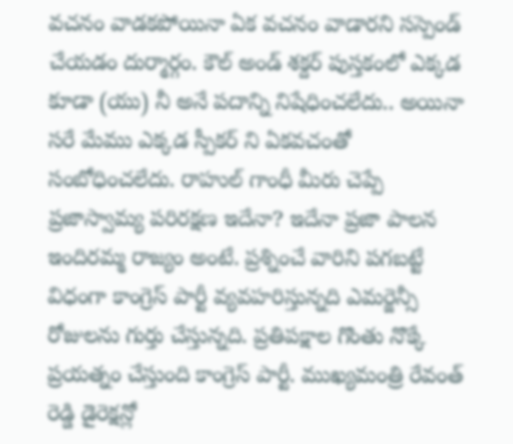వచనం వాడకపోయినా ఏక వచనం వాడారని సస్పెండ్ చేయడం దుర్మార్గం. కౌల్ అండ్ శక్దర్ పుస్తకంలో ఎక్కడ కూడా (యు) నీ అనే పదాన్ని నిషేధించలేదు.. అయినా సరే మేము ఎక్కడ స్పీకర్ ని ఏకవచంతో సంబోధించలేదు. రాహుల్ గాంధీ మీరు చెప్పే ప్రజాస్వామ్య పరిరక్షణ ఇదేనా? ఇదేనా ప్రజా పాలన ఇందిరమ్మ రాజ్యం అంటే. ప్రశ్నించే వారిని పగబట్టే విధంగా కాంగ్రెస్ పార్టీ వ్యవహరిస్తున్నది ఎమర్జెన్సీ రోజులను గుర్తు చేస్తున్నది. ప్రతిపక్షాల గొంతు నొక్కే ప్రయత్నం చేస్తుంది కాంగ్రెస్ పార్టీ. ముఖ్యమంత్రి రేవంత్ రెడ్డి డైరెక్షన్లో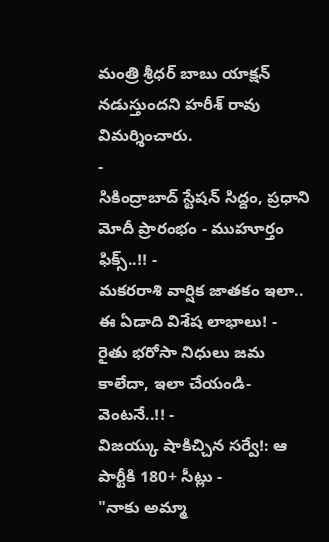మంత్రి శ్రీధర్ బాబు యాక్షన్ నడుస్తుందని హరీశ్ రావు విమర్శించారు.
-
సికింద్రాబాద్ స్టేషన్ సిద్దం, ప్రధాని మోదీ ప్రారంభం - ముహూర్తం ఫిక్స్..!! -
మకరరాశి వార్షిక జాతకం ఇలా.. ఈ ఏడాది విశేష లాభాలు! -
రైతు భరోసా నిధులు జమ కాలేదా, ఇలా చేయండి- వెంటనే..!! -
విజయ్కు షాకిచ్చిన సర్వే!: ఆ పార్టీకి 180+ సీట్లు -
"నాకు అమ్మా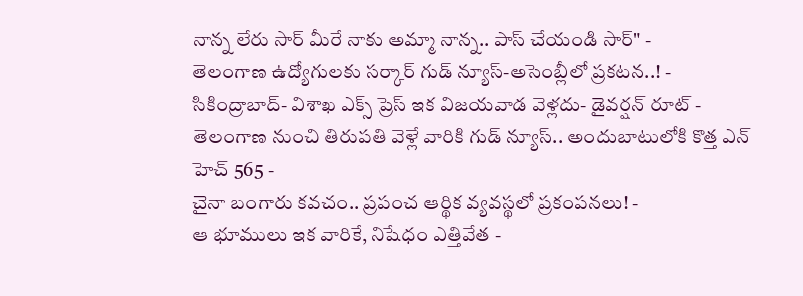నాన్న లేరు సార్ మీరే నాకు అమ్మా నాన్న.. పాస్ చేయండి సార్" -
తెలంగాణ ఉద్యోగులకు సర్కార్ గుడ్ న్యూస్-అసెంబ్లీలో ప్రకటన..! -
సికింద్రాబాద్- విశాఖ ఎక్స్ ప్రెస్ ఇక విజయవాడ వెళ్లదు- డైవర్షన్ రూట్ -
తెలంగాణ నుంచి తిరుపతి వెళ్లే వారికి గుడ్ న్యూస్.. అందుబాటులోకి కొత్త ఎన్ హెచ్ 565 -
చైనా బంగారు కవచం.. ప్రపంచ ఆర్థిక వ్యవస్థలో ప్రకంపనలు! -
ఆ భూములు ఇక వారికే, నిషేధం ఎత్తివేత -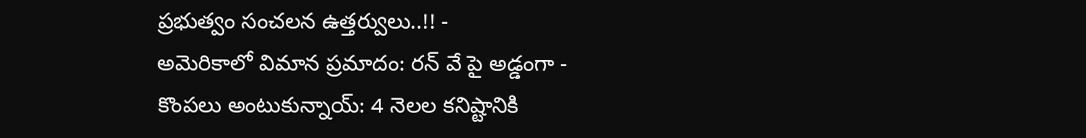ప్రభుత్వం సంచలన ఉత్తర్వులు..!! -
అమెరికాలో విమాన ప్రమాదం: రన్ వే పై అడ్డంగా -
కొంపలు అంటుకున్నాయ్: 4 నెలల కనిష్టానికి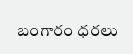బంగారం ధరలు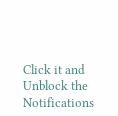Click it and Unblock the Notifications